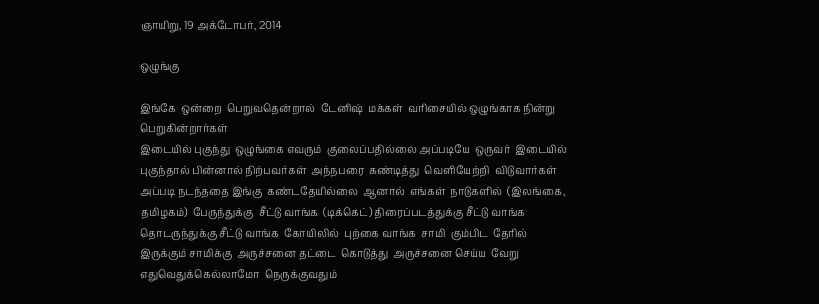ஞாயிறு, 19 அக்டோபர், 2014

ஒழுங்கு

இங்கே  ஒன்றை  பெறுவதென்றால்  டேனிஷ்  மக்கள்  வரிசையில் ஒழுங்காக நின்று  பெறுகின்றார்கள்
இடையில் புகுந்து  ஒழுங்கை எவரும்  குலைப்பதில்லை அப்படியே  ஒருவர்  இடையில் புகுந்தால் பின்னால் நிற்பவர்கள்  அந்நபரை  கண்டித்து  வெளியேற்றி  விடுவார்கள்  அப்படி நடந்ததை இங்கு  கண்டதேயில்லை  ஆனால்  எங்கள்  நாடுகளில்  (இலங்கை,  தமிழகம்)  பேருந்துக்கு  சீட்டு வாங்க  (டிக்கெட்) திரைப்படத்துக்கு சீட்டு வாங்க  தொடருந்துக்கு சீட்டு வாங்க  கோயிலில்  புற்கை வாங்க  சாமி  கும்பிட  தேரில் இருக்கும் சாமிக்கு  அருச்சனை தட்டை  கொடுத்து  அருச்சனை செய்ய  வேறு எதுவெதுக்கெல்லாமோ  நெருக்குவதும்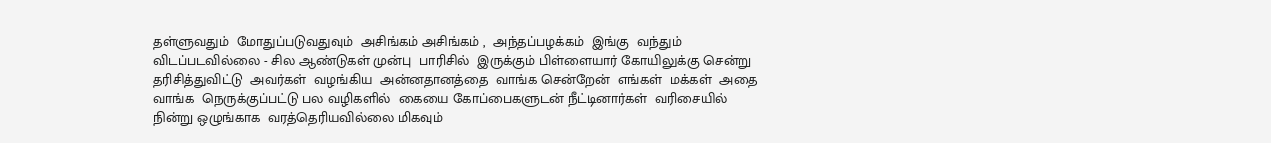தள்ளுவதும்  மோதுப்படுவதுவும்  அசிங்கம் அசிங்கம் ,  அந்தப்பழக்கம்  இங்கு  வந்தும்  விடப்படவில்லை - சில ஆண்டுகள் முன்பு  பாரிசில்  இருக்கும் பிள்ளையார் கோயிலுக்கு சென்று தரிசித்துவிட்டு  அவர்கள்  வழங்கிய  அன்னதானத்தை  வாங்க சென்றேன்  எங்கள்  மக்கள்  அதை வாங்க  நெருக்குப்பட்டு பல வழிகளில்  கையை கோப்பைகளுடன் நீட்டினார்கள்  வரிசையில் நின்று ஒழுங்காக  வரத்தெரியவில்லை மிகவும்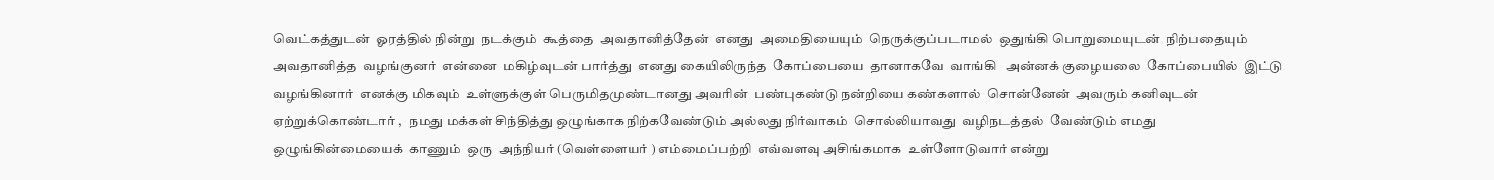வெட்கத்துடன்  ஓரத்தில் நின்று  நடக்கும்  கூத்தை  அவதானித்தேன்  எனது  அமைதியையும்  நெருக்குப்படாமல்  ஒதுங்கி பொறுமையுடன்  நிற்பதையும்  அவதானித்த  வழங்குனர்  என்னை  மகிழ்வுடன் பார்த்து  எனது கையிலிருந்த  கோப்பையை  தானாகவே  வாங்கி   அன்னக் குழையலை  கோப்பையில்  இட்டு  வழங்கினார்  எனக்கு மிகவும்  உள்ளுக்குள் பெருமிதமுண்டானது அவரின்  பண்புகண்டு நன்றியை கண்களால்  சொன்னேன்  அவரும் கனிவுடன்  ஏற்றுக்கொண்டார் ,   நமது மக்கள் சிந்தித்து ஒழுங்காக நிற்கவேண்டும் அல்லது நிர்வாகம்  சொல்லியாவது  வழிநடத்தல்  வேண்டும் எமது  ஒழுங்கின்மையைக்  காணும்  ஒரு  அந்நியர் (வெள்ளையர் ) எம்மைப்பற்றி  எவ்வளவு அசிங்கமாக  உள்ளோடுவார் என்று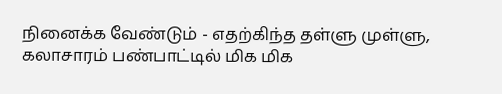நினைக்க வேண்டும் - எதற்கிந்த தள்ளு முள்ளு,    கலாசாரம் பண்பாட்டில் மிக மிக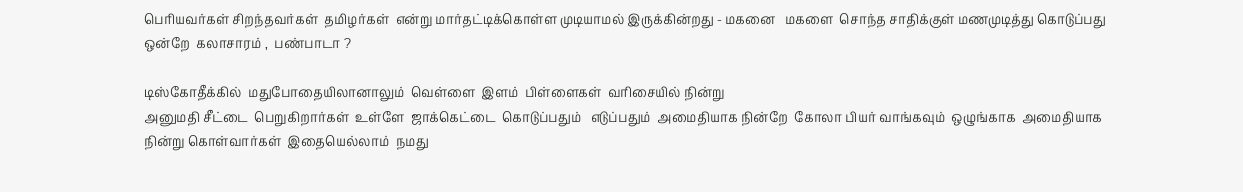பெரியவர்கள் சிறந்தவர்கள்  தமிழர்கள்  என்று மார்தட்டிக்கொள்ள முடியாமல் இருக்கின்றது - மகனை   மகளை  சொந்த சாதிக்குள் மணமுடித்து கொடுப்பது ஒன்றே  கலாசாரம் ,  பண்பாடா ?

டிஸ்கோதீக்கில்  மதுபோதையிலானாலும்  வெள்ளை  இளம்  பிள்ளைகள்  வரிசையில் நின்று
அனுமதி சீட்டை  பெறுகிறார்கள்  உள்ளே  ஜாக்கெட்டை  கொடுப்பதும்   எடுப்பதும்  அமைதியாக நின்றே  கோலா பியர் வாங்கவும்  ஒழுங்காக  அமைதியாக  நின்று கொள்வார்கள்  இதையெல்லாம்  நமது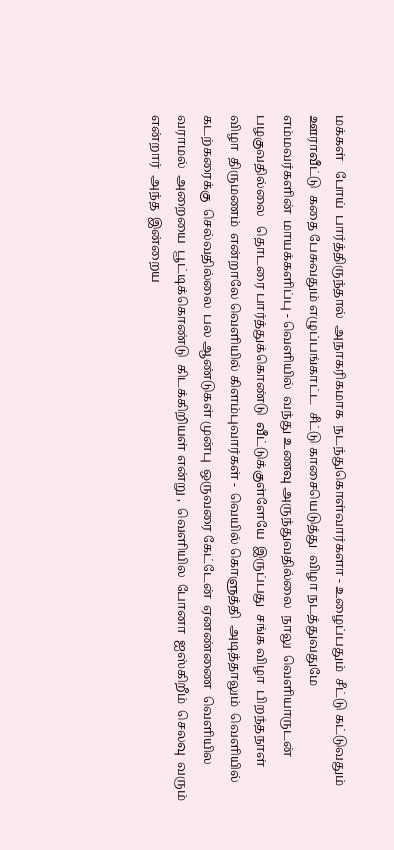மக்கள்   போய்  பார்த்திருந்தால்  அநாகரிகமாக  நடந்துகொள்வார்களா - உழைப்பதும்  சீட்டு கட்டுவதும் ஊராவீட்டு  கதை பேசுவதும் எழுப்பங்காட்ட  சீட்டு காசையெடுத்து  விழா நடத்துவதுமே
எம்மவர்களின்  மாயக்களிப்பு - வெளியில்  வந்து உணவு அருந்துவதில்லை  நாலு  வெளியாருடன்
பழகுவதில்லை   தொடரை பார்த்துக்கொண்டு  வீட்டுக்குள்ளேயே  இருப்பது  சங்க விழா  பிறந்தநாள்
விழா  திருமணம்  என்றாலே வெளியில் கிளம்புவார்கள் -  வெயில் கொளுத்தி  அடித்தாலும்  வெளியில்
கடற்கரைக்கு  செல்வதில்லை  பல ஆண்டுகள் முன்பு  ஒருவரை கேட்டேன்  ஏனண்ணை  வெளியில
வராமல்  அறையை  பூட்டிக்கொண்டு  கிடக்கிறியள் என்று ,  வெளியில  போனா  ஐஸ்கிறீம்  செலவு  வரும் என்றார்  அந்த  இன்றைய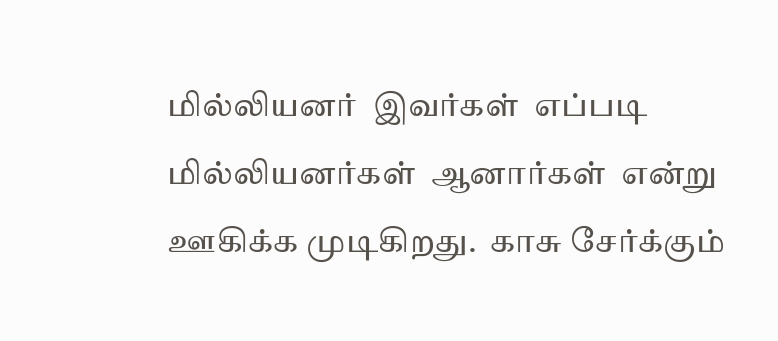மில்லியனர்  இவர்கள்  எப்படி  மில்லியனர்கள்  ஆனார்கள்  என்று  ஊகிக்க முடிகிறது.  காசு சேர்க்கும்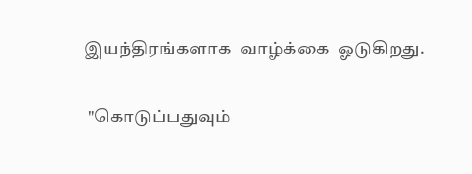இயந்திரங்களாக  வாழ்க்கை  ஓடுகிறது.

 "கொடுப்பதுவும்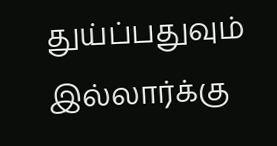துய்ப்பதுவும்  இல்லார்க்கு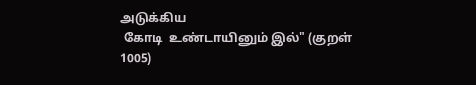அடுக்கிய
 கோடி  உண்டாயினும் இல்" (குறள் 1005)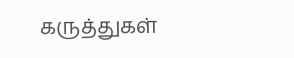கருத்துகள்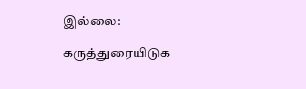இல்லை:

கருத்துரையிடுக